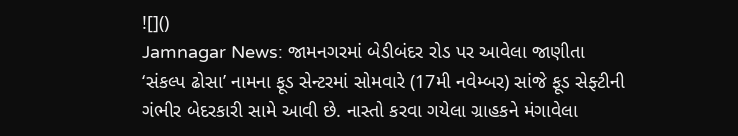![]()
Jamnagar News: જામનગરમાં બેડીબંદર રોડ પર આવેલા જાણીતા ‘સંકલ્પ ઢોસા’ નામના ફૂડ સેન્ટરમાં સોમવારે (17મી નવેમ્બર) સાંજે ફૂડ સેફ્ટીની ગંભીર બેદરકારી સામે આવી છે. નાસ્તો કરવા ગયેલા ગ્રાહકને મંગાવેલા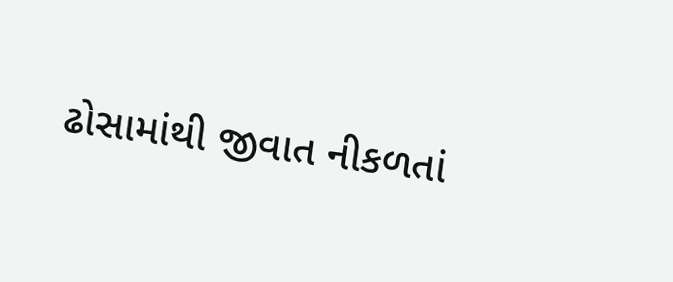ઢોસામાંથી જીવાત નીકળતાં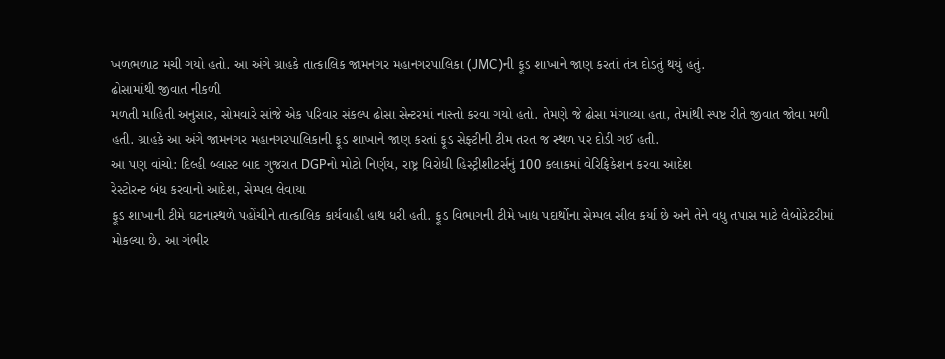ખળભળાટ મચી ગયો હતો. આ અંગે ગ્રાહકે તાત્કાલિક જામનગર મહાનગરપાલિકા (JMC)ની ફૂડ શાખાને જાણ કરતાં તંત્ર દોડતું થયું હતું.
ઢોસામાંથી જીવાત નીકળી
મળતી માહિતી અનુસાર, સોમવારે સાંજે એક પરિવાર સંકલ્પ ઢોસા સેન્ટરમાં નાસ્તો કરવા ગયો હતો. તેમણે જે ઢોસા મંગાવ્યા હતા, તેમાંથી સ્પષ્ટ રીતે જીવાત જોવા મળી હતી. ગ્રાહકે આ અંગે જામનગર મહાનગરપાલિકાની ફૂડ શાખાને જાણ કરતાં ફૂડ સેફ્ટીની ટીમ તરત જ સ્થળ પર દોડી ગઈ હતી.
આ પણ વાંચો: દિલ્હી બ્લાસ્ટ બાદ ગુજરાત DGPનો મોટો નિર્ણય, રાષ્ટ્ર વિરોધી હિસ્ટ્રીશીટર્સનું 100 કલાકમાં વેરિફિકેશન કરવા આદેશ
રેસ્ટોરન્ટ બંધ કરવાનો આદેશ, સેમ્પલ લેવાયા
ફૂડ શાખાની ટીમે ઘટનાસ્થળે પહોંચીને તાત્કાલિક કાર્યવાહી હાથ ધરી હતી. ફૂડ વિભાગની ટીમે ખાદ્ય પદાર્થોના સેમ્પલ સીલ કર્યા છે અને તેને વધુ તપાસ માટે લેબોરેટરીમાં મોકલ્યા છે. આ ગંભીર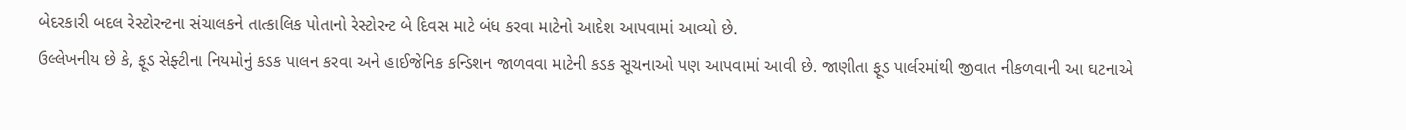બેદરકારી બદલ રેસ્ટોરન્ટના સંચાલકને તાત્કાલિક પોતાનો રેસ્ટોરન્ટ બે દિવસ માટે બંધ કરવા માટેનો આદેશ આપવામાં આવ્યો છે.
ઉલ્લેખનીય છે કે, ફૂડ સેફ્ટીના નિયમોનું કડક પાલન કરવા અને હાઈજેનિક કન્ડિશન જાળવવા માટેની કડક સૂચનાઓ પણ આપવામાં આવી છે. જાણીતા ફૂડ પાર્લરમાંથી જીવાત નીકળવાની આ ઘટનાએ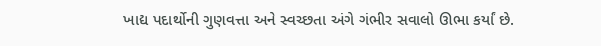ખાદ્ય પદાર્થોની ગુણવત્તા અને સ્વચ્છતા અંગે ગંભીર સવાલો ઊભા કર્યાં છે.